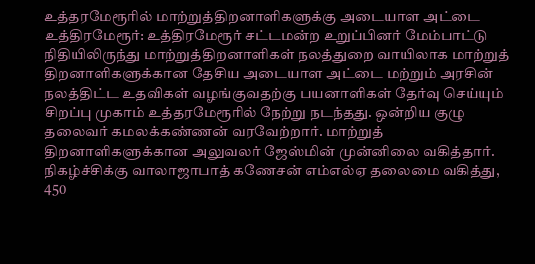உத்தரமேரூரில் மாற்றுத்திறனாளிகளுக்கு அடையாள அட்டை
உத்திரமேரூர்: உத்திரமேரூர் சட்டமன்ற உறுப்பினர் மேம்பாட்டு நிதியிலிருந்து மாற்றுத்திறனாளிகள் நலத்துறை வாயிலாக மாற்றுத் திறனாளிகளுக்கான தேசிய அடையாள அட்டை மற்றும் அரசின் நலத்திட்ட உதவிகள் வழங்குவதற்கு பயனாளிகள் தேர்வு செய்யும் சிறப்பு முகாம் உத்தரமேரூரில் நேற்று நடந்தது. ஒன்றிய குழு தலைவர் கமலக்கண்ணன் வரவேற்றார். மாற்றுத் திறனாளிகளுக்கான அலுவலர் ஜேஸ்மின் முன்னிலை வகித்தார். நிகழ்ச்சிக்கு வாலாஜாபாத் கணேசன் எம்எல்ஏ தலைமை வகித்து, 450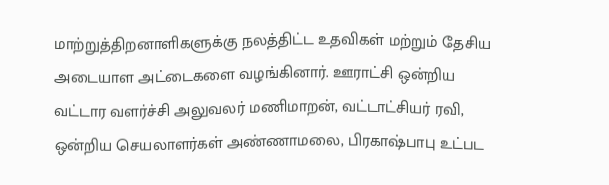மாற்றுத்திறனாளிகளுக்கு நலத்திட்ட உதவிகள் மற்றும் தேசிய அடையாள அட்டைகளை வழங்கினார். ஊராட்சி ஒன்றிய வட்டார வளர்ச்சி அலுவலர் மணிமாறன், வட்டாட்சியர் ரவி, ஒன்றிய செயலாளர்கள் அண்ணாமலை, பிரகாஷ்பாபு உட்பட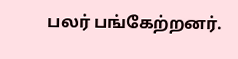பலர் பங்கேற்றனர்.